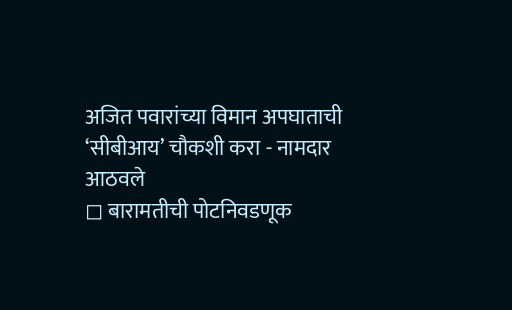अजित पवारांच्या विमान अपघाताची ‘सीबीआय’ चौकशी करा - नामदार आठवले
◻ बारामतीची पोटनिवडणूक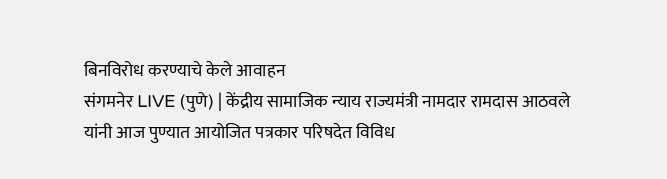बिनविरोध करण्याचे केले आवाहन
संगमनेर LIVE (पुणे) | केंद्रीय सामाजिक न्याय राज्यमंत्री नामदार रामदास आठवले यांनी आज पुण्यात आयोजित पत्रकार परिषदेत विविध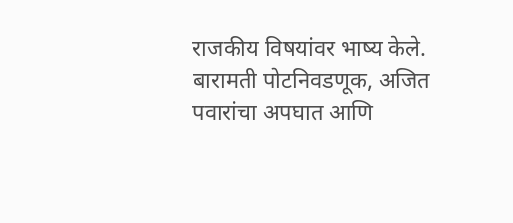राजकीय विषयांवर भाष्य केले. बारामती पोटनिवडणूक, अजित पवारांचा अपघात आणि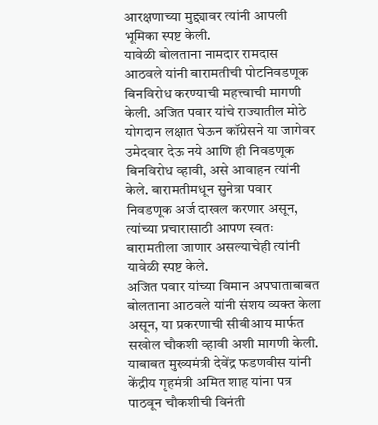आरक्षणाच्या मुद्द्यावर त्यांनी आपली भूमिका स्पष्ट केली.
यावेळी बोलताना नामदार रामदास आठवले यांनी बारामतीची पोटनिवडणूक बिनविरोध करण्याची महत्त्वाची मागणी केली. अजित पवार यांचे राज्यातील मोठे योगदान लक्षात घेऊन कॉग्रेसने या जागेवर उमेदवार देऊ नये आणि ही निवडणूक बिनविरोध व्हावी, असे आवाहन त्यांनी केले. बारामतीमधून सुनेत्रा पवार निवडणूक अर्ज दाखल करणार असून, त्यांच्या प्रचारासाठी आपण स्वतः बारामतीला जाणार असल्याचेही त्यांनी यावेळी स्पष्ट केले.
अजित पवार यांच्या विमान अपघाताबाबत बोलताना आठवले यांनी संशय व्यक्त केला असून, या प्रकरणाची सीबीआय मार्फत सखोल चौकशी व्हावी अशी मागणी केली. याबाबत मुख्यमंत्री देवेंद्र फडणवीस यांनी केंद्रीय गृहमंत्री अमित शाह यांना पत्र पाठवून चौकशीची विनंती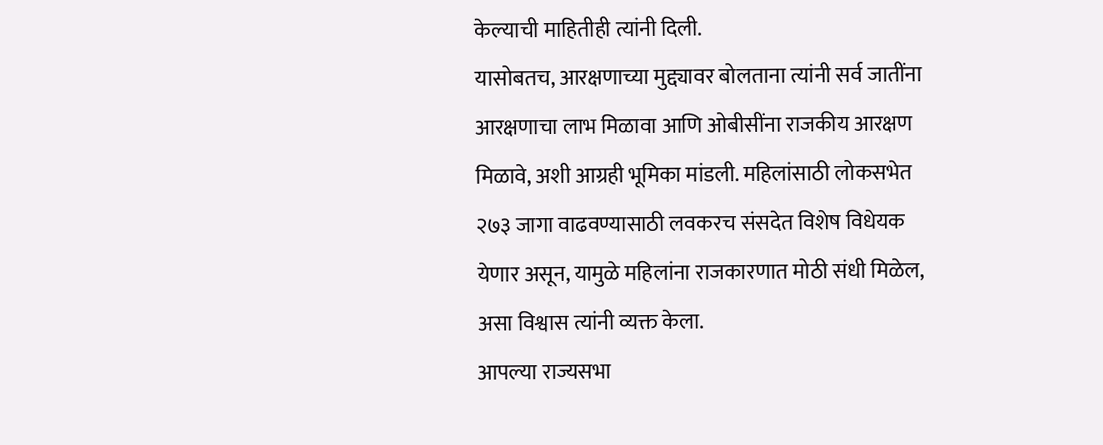केल्याची माहितीही त्यांनी दिली.
यासोबतच, आरक्षणाच्या मुद्द्यावर बोलताना त्यांनी सर्व जातींना आरक्षणाचा लाभ मिळावा आणि ओबीसींना राजकीय आरक्षण मिळावे, अशी आग्रही भूमिका मांडली. महिलांसाठी लोकसभेत २७३ जागा वाढवण्यासाठी लवकरच संसदेत विशेष विधेयक येणार असून, यामुळे महिलांना राजकारणात मोठी संधी मिळेल, असा विश्वास त्यांनी व्यक्त केला.
आपल्या राज्यसभा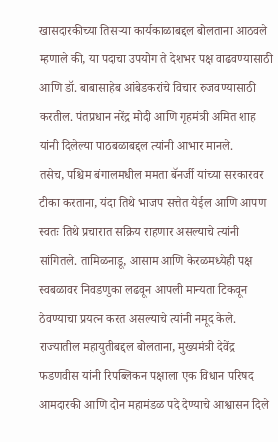खासदारकीच्या तिसऱ्या कार्यकाळाबद्दल बोलताना आठवले म्हणाले की, या पदाचा उपयोग ते देशभर पक्ष वाढवण्यासाठी आणि डॉ. बाबासाहेब आंबेडकरांचे विचार रुजवण्यासाठी करतील. पंतप्रधान नरेंद्र मोदी आणि गृहमंत्री अमित शाह यांनी दिलेल्या पाठबळाबद्दल त्यांनी आभार मानले.
तसेच, पश्चिम बंगालमधील ममता बॅनर्जी यांच्या सरकारवर टीका करताना, यंदा तिथे भाजप सत्तेत येईल आणि आपण स्वतः तिथे प्रचारात सक्रिय राहणार असल्याचे त्यांनी सांगितले. तामिळनाडू, आसाम आणि केरळमध्येही पक्ष स्वबळावर निवडणुका लढवून आपली मान्यता टिकवून ठेवण्याचा प्रयत्न करत असल्याचे त्यांनी नमूद केले.
राज्यातील महायुतीबद्दल बोलताना, मुख्यमंत्री देवेंद्र फडणवीस यांनी रिपब्लिकन पक्षाला एक विधान परिषद आमदारकी आणि दोन महामंडळ पदे देण्याचे आश्वासन दिले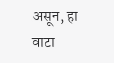असून, हा वाटा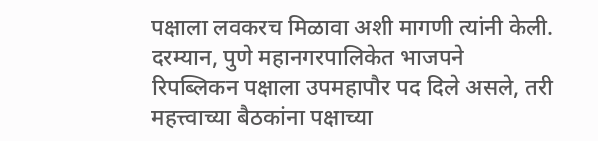पक्षाला लवकरच मिळावा अशी मागणी त्यांनी केली.
दरम्यान, पुणे महानगरपालिकेत भाजपने रिपब्लिकन पक्षाला उपमहापौर पद दिले असले, तरी महत्त्वाच्या बैठकांना पक्षाच्या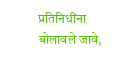प्रतिनिधींना बोलावले जावे,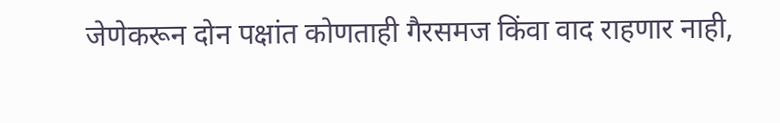जेणेकरून दोन पक्षांत कोणताही गैरसमज किंवा वाद राहणार नाही,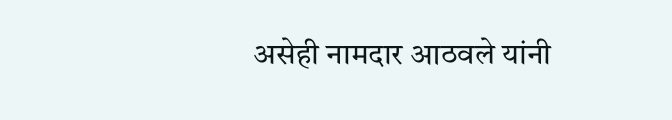असेही नामदार आठवले यांनी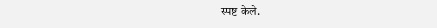स्पष्ट केले.